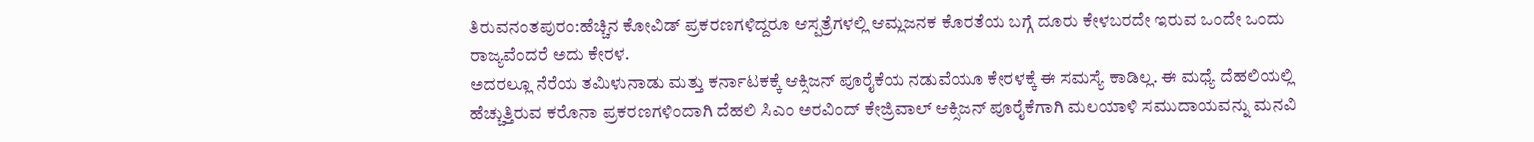ತಿರುವನಂತಪುರಂ:ಹೆಚ್ಚಿನ ಕೋವಿಡ್ ಪ್ರಕರಣಗಳಿದ್ದರೂ ಆಸ್ಪತ್ರೆಗಳಲ್ಲಿ ಆಮ್ಲಜನಕ ಕೊರತೆಯ ಬಗ್ಗೆ ದೂರು ಕೇಳಬರದೇ ಇರುವ ಒಂದೇ ಒಂದು ರಾಜ್ಯವೆಂದರೆ ಅದು ಕೇರಳ.
ಅದರಲ್ಲೂ ನೆರೆಯ ತಮಿಳುನಾಡು ಮತ್ತು ಕರ್ನಾಟಕಕ್ಕೆ ಆಕ್ಸಿಜನ್ ಪೂರೈಕೆಯ ನಡುವೆಯೂ ಕೇರಳಕ್ಕೆ ಈ ಸಮಸ್ಯೆ ಕಾಡಿಲ್ಲ. ಈ ಮಧ್ಯೆ ದೆಹಲಿಯಲ್ಲಿ ಹೆಚ್ಚುತ್ತಿರುವ ಕರೊನಾ ಪ್ರಕರಣಗಳಿಂದಾಗಿ ದೆಹಲಿ ಸಿಎಂ ಅರವಿಂದ್ ಕೇಜ್ರಿವಾಲ್ ಆಕ್ಸಿಜನ್ ಪೂರೈಕೆಗಾಗಿ ಮಲಯಾಳಿ ಸಮುದಾಯವನ್ನು ಮನವಿ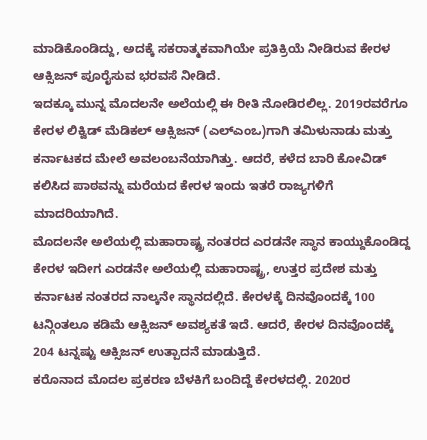ಮಾಡಿಕೊಂಡಿದ್ದು, ಅದಕ್ಕೆ ಸಕರಾತ್ಮಕವಾಗಿಯೇ ಪ್ರತಿಕ್ರಿಯೆ ನೀಡಿರುವ ಕೇರಳ ಆಕ್ಸಿಜನ್ ಪೂರೈಸುವ ಭರವಸೆ ನೀಡಿದೆ.
ಇದಕ್ಕೂ ಮುನ್ನ ಮೊದಲನೇ ಅಲೆಯಲ್ಲಿ ಈ ರೀತಿ ನೋಡಿರಲಿಲ್ಲ. 2019ರವರೆಗೂ ಕೇರಳ ಲಿಕ್ವಿಡ್ ಮೆಡಿಕಲ್ ಆಕ್ಸಿಜನ್ (ಎಲ್ಎಂಒ)ಗಾಗಿ ತಮಿಳುನಾಡು ಮತ್ತು ಕರ್ನಾಟಕದ ಮೇಲೆ ಅವಲಂಬನೆಯಾಗಿತ್ತು. ಆದರೆ, ಕಳೆದ ಬಾರಿ ಕೋವಿಡ್ ಕಲಿಸಿದ ಪಾಠವನ್ನು ಮರೆಯದ ಕೇರಳ ಇಂದು ಇತರೆ ರಾಜ್ಯಗಳಿಗೆ ಮಾದರಿಯಾಗಿದೆ.
ಮೊದಲನೇ ಅಲೆಯಲ್ಲಿ ಮಹಾರಾಷ್ಟ್ರ ನಂತರದ ಎರಡನೇ ಸ್ಥಾನ ಕಾಯ್ದುಕೊಂಡಿದ್ದ ಕೇರಳ ಇದೀಗ ಎರಡನೇ ಅಲೆಯಲ್ಲಿ ಮಹಾರಾಷ್ಟ್ರ, ಉತ್ತರ ಪ್ರದೇಶ ಮತ್ತು ಕರ್ನಾಟಕ ನಂತರದ ನಾಲ್ಕನೇ ಸ್ಥಾನದಲ್ಲಿದೆ. ಕೇರಳಕ್ಕೆ ದಿನವೊಂದಕ್ಕೆ 100 ಟನ್ಗಿಂತಲೂ ಕಡಿಮೆ ಆಕ್ಸಿಜನ್ ಅವಶ್ಯಕತೆ ಇದೆ. ಆದರೆ, ಕೇರಳ ದಿನವೊಂದಕ್ಕೆ 204 ಟನ್ನಷ್ಟು ಆಕ್ಸಿಜನ್ ಉತ್ಪಾದನೆ ಮಾಡುತ್ತಿದೆ.
ಕರೊನಾದ ಮೊದಲ ಪ್ರಕರಣ ಬೆಳಕಿಗೆ ಬಂದಿದ್ದೆ ಕೇರಳದಲ್ಲಿ. 2020ರ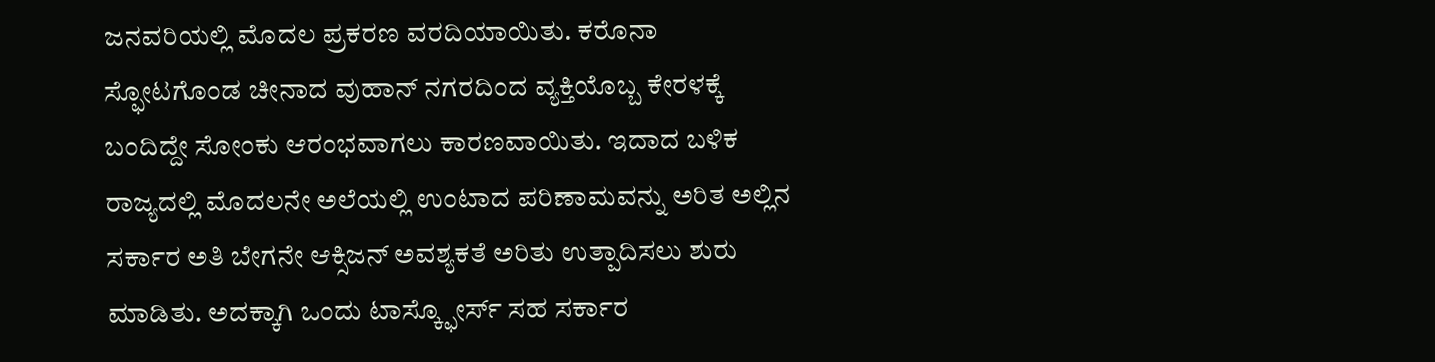ಜನವರಿಯಲ್ಲಿ ಮೊದಲ ಪ್ರಕರಣ ವರದಿಯಾಯಿತು. ಕರೊನಾ ಸ್ಫೋಟಗೊಂಡ ಚೀನಾದ ವುಹಾನ್ ನಗರದಿಂದ ವ್ಯಕ್ತಿಯೊಬ್ಬ ಕೇರಳಕ್ಕೆ ಬಂದಿದ್ದೇ ಸೋಂಕು ಆರಂಭವಾಗಲು ಕಾರಣವಾಯಿತು. ಇದಾದ ಬಳಿಕ ರಾಜ್ಯದಲ್ಲಿ ಮೊದಲನೇ ಅಲೆಯಲ್ಲಿ ಉಂಟಾದ ಪರಿಣಾಮವನ್ನು ಅರಿತ ಅಲ್ಲಿನ ಸರ್ಕಾರ ಅತಿ ಬೇಗನೇ ಆಕ್ಸಿಜನ್ ಅವಶ್ಯಕತೆ ಅರಿತು ಉತ್ಪಾದಿಸಲು ಶುರು ಮಾಡಿತು. ಅದಕ್ಕಾಗಿ ಒಂದು ಟಾಸ್ಕ್ಫೋರ್ಸ್ ಸಹ ಸರ್ಕಾರ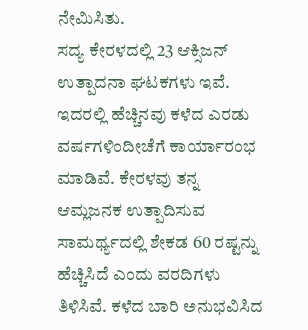ನೇಮಿಸಿತು.
ಸದ್ಯ ಕೇರಳದಲ್ಲಿ 23 ಆಕ್ಸಿಜನ್ ಉತ್ಪಾದನಾ ಘಟಕಗಳು ಇವೆ. ಇದರಲ್ಲಿ ಹೆಚ್ಚಿನವು ಕಳೆದ ಎರಡು ವರ್ಷಗಳಿಂದೀಚೆಗೆ ಕಾರ್ಯಾರಂಭ ಮಾಡಿವೆ. ಕೇರಳವು ತನ್ನ ಆಮ್ಲಜನಕ ಉತ್ಪಾದಿಸುವ ಸಾಮರ್ಥ್ಯದಲ್ಲಿ ಶೇಕಡ 60 ರಷ್ಟನ್ನು ಹೆಚ್ಚಿಸಿದೆ ಎಂದು ವರದಿಗಳು ತಿಳಿಸಿವೆ. ಕಳೆದ ಬಾರಿ ಅನುಭವಿಸಿದ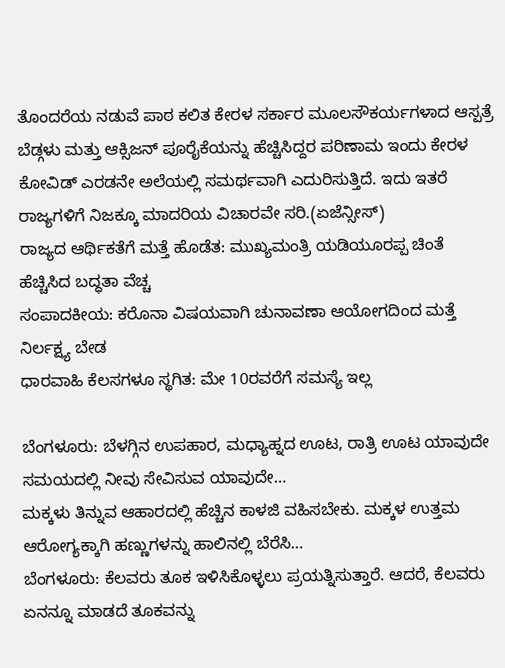ತೊಂದರೆಯ ನಡುವೆ ಪಾಠ ಕಲಿತ ಕೇರಳ ಸರ್ಕಾರ ಮೂಲಸೌಕರ್ಯಗಳಾದ ಆಸ್ಪತ್ರೆ ಬೆಡ್ಗಳು ಮತ್ತು ಆಕ್ಸಿಜನ್ ಪೂರೈಕೆಯನ್ನು ಹೆಚ್ಚಿಸಿದ್ದರ ಪರಿಣಾಮ ಇಂದು ಕೇರಳ ಕೋವಿಡ್ ಎರಡನೇ ಅಲೆಯಲ್ಲಿ ಸಮರ್ಥವಾಗಿ ಎದುರಿಸುತ್ತಿದೆ. ಇದು ಇತರೆ ರಾಜ್ಯಗಳಿಗೆ ನಿಜಕ್ಕೂ ಮಾದರಿಯ ವಿಚಾರವೇ ಸರಿ.(ಏಜೆನ್ಸೀಸ್)
ರಾಜ್ಯದ ಆರ್ಥಿಕತೆಗೆ ಮತ್ತೆ ಹೊಡೆತ: ಮುಖ್ಯಮಂತ್ರಿ ಯಡಿಯೂರಪ್ಪ ಚಿಂತೆ ಹೆಚ್ಚಿಸಿದ ಬದ್ಧತಾ ವೆಚ್ಚ
ಸಂಪಾದಕೀಯ: ಕರೊನಾ ವಿಷಯವಾಗಿ ಚುನಾವಣಾ ಆಯೋಗದಿಂದ ಮತ್ತೆ ನಿರ್ಲಕ್ಷ್ಯ ಬೇಡ
ಧಾರವಾಹಿ ಕೆಲಸಗಳೂ ಸ್ಥಗಿತ: ಮೇ 10ರವರೆಗೆ ಸಮಸ್ಯೆ ಇಲ್ಲ

ಬೆಂಗಳೂರು: ಬೆಳಗ್ಗಿನ ಉಪಹಾರ, ಮಧ್ಯಾಹ್ನದ ಊಟ, ರಾತ್ರಿ ಊಟ ಯಾವುದೇ ಸಮಯದಲ್ಲಿ ನೀವು ಸೇವಿಸುವ ಯಾವುದೇ…
ಮಕ್ಕಳು ತಿನ್ನುವ ಆಹಾರದಲ್ಲಿ ಹೆಚ್ಚಿನ ಕಾಳಜಿ ವಹಿಸಬೇಕು. ಮಕ್ಕಳ ಉತ್ತಮ ಆರೋಗ್ಯಕ್ಕಾಗಿ ಹಣ್ಣುಗಳನ್ನು ಹಾಲಿನಲ್ಲಿ ಬೆರೆಸಿ…
ಬೆಂಗಳೂರು: ಕೆಲವರು ತೂಕ ಇಳಿಸಿಕೊಳ್ಳಲು ಪ್ರಯತ್ನಿಸುತ್ತಾರೆ. ಆದರೆ, ಕೆಲವರು ಏನನ್ನೂ ಮಾಡದೆ ತೂಕವನ್ನು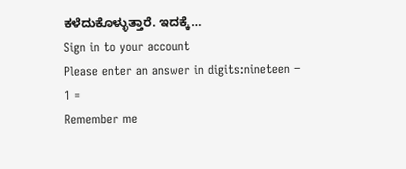ಕಳೆದುಕೊಳ್ಳುತ್ತಾರೆ. ಇದಕ್ಕೆ…
Sign in to your account
Please enter an answer in digits:nineteen − 1 =
Remember me